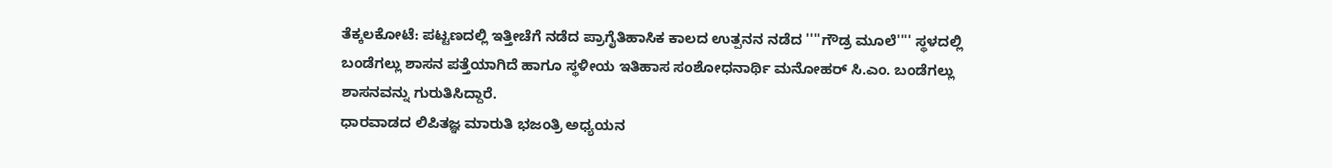ತೆಕ್ಕಲಕೋಟೆ: ಪಟ್ಟಣದಲ್ಲಿ ಇತ್ತೀಚೆಗೆ ನಡೆದ ಪ್ರಾಗೈತಿಹಾಸಿಕ ಕಾಲದ ಉತ್ಪನನ ನಡೆದ ''''ಗೌಡ್ರ ಮೂಲೆ'''' ಸ್ಥಳದಲ್ಲಿ ಬಂಡೆಗಲ್ಲು ಶಾಸನ ಪತ್ತೆಯಾಗಿದೆ ಹಾಗೂ ಸ್ಥಳೀಯ ಇತಿಹಾಸ ಸಂಶೋಧನಾರ್ಥಿ ಮನೋಹರ್ ಸಿ.ಎಂ. ಬಂಡೆಗಲ್ಲು ಶಾಸನವನ್ನು ಗುರುತಿಸಿದ್ದಾರೆ.
ಧಾರವಾಡದ ಲಿಪಿತಜ್ಞ ಮಾರುತಿ ಭಜಂತ್ರಿ ಅಧ್ಯಯನ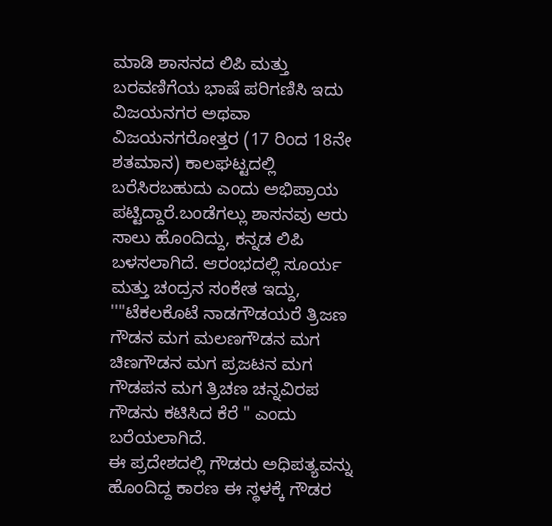ಮಾಡಿ ಶಾಸನದ ಲಿಪಿ ಮತ್ತು ಬರವಣಿಗೆಯ ಭಾಷೆ ಪರಿಗಣಿಸಿ ಇದು ವಿಜಯನಗರ ಅಥವಾ ವಿಜಯನಗರೋತ್ತರ (17 ರಿಂದ 18ನೇ ಶತಮಾನ) ಕಾಲಘಟ್ಟದಲ್ಲಿ ಬರೆಸಿರಬಹುದು ಎಂದು ಅಭಿಪ್ರಾಯ ಪಟ್ಟಿದ್ದಾರೆ.ಬಂಡೆಗಲ್ಲು ಶಾಸನವು ಆರು ಸಾಲು ಹೊಂದಿದ್ದು, ಕನ್ನಡ ಲಿಪಿ ಬಳಸಲಾಗಿದೆ. ಆರಂಭದಲ್ಲಿ ಸೂರ್ಯ ಮತ್ತು ಚಂದ್ರನ ಸಂಕೇತ ಇದ್ದು, ''''ಟೆಕಲಕೊಟೆ ನಾಡಗೌಡಯರೆ ತ್ರಿಜಣ ಗೌಡನ ಮಗ ಮಲಣಗೌಡನ ಮಗ ಚಿಣಗೌಡನ ಮಗ ಪ್ರಜಟನ ಮಗ ಗೌಡಪನ ಮಗ ತ್ರಿಚಣ ಚನ್ನವಿರಪ ಗೌಡನು ಕಟಿಸಿದ ಕೆರೆ " ಎಂದು ಬರೆಯಲಾಗಿದೆ.
ಈ ಪ್ರದೇಶದಲ್ಲಿ ಗೌಡರು ಅಧಿಪತ್ಯವನ್ನು ಹೊಂದಿದ್ದ ಕಾರಣ ಈ ಸ್ಥಳಕ್ಕೆ ಗೌಡರ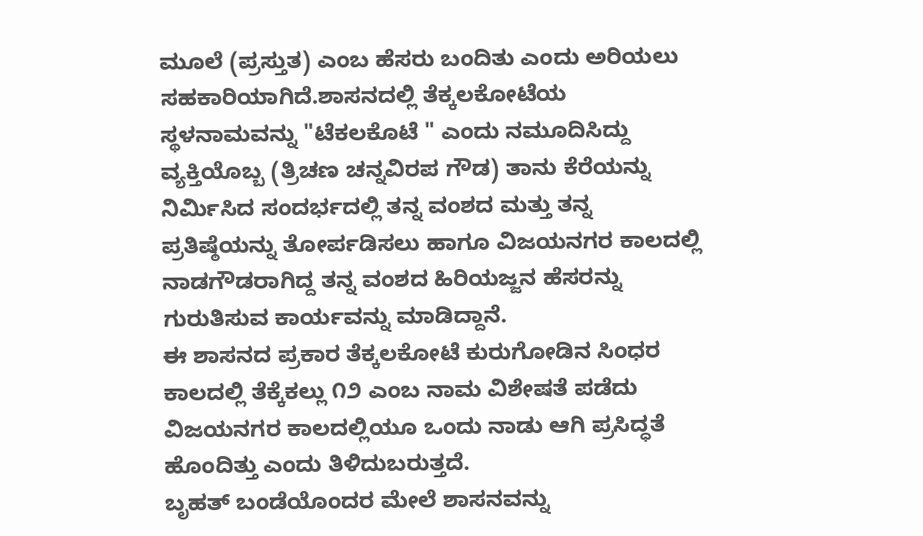ಮೂಲೆ (ಪ್ರಸ್ತುತ) ಎಂಬ ಹೆಸರು ಬಂದಿತು ಎಂದು ಅರಿಯಲು ಸಹಕಾರಿಯಾಗಿದೆ.ಶಾಸನದಲ್ಲಿ ತೆಕ್ಕಲಕೋಟೆಯ ಸ್ಥಳನಾಮವನ್ನು "ಟೆಕಲಕೊಟೆ " ಎಂದು ನಮೂದಿಸಿದ್ದು ವ್ಯಕ್ತಿಯೊಬ್ಬ (ತ್ರಿಚಣ ಚನ್ನವಿರಪ ಗೌಡ) ತಾನು ಕೆರೆಯನ್ನು ನಿರ್ಮಿಸಿದ ಸಂದರ್ಭದಲ್ಲಿ ತನ್ನ ವಂಶದ ಮತ್ತು ತನ್ನ ಪ್ರತಿಷ್ಠೆಯನ್ನು ತೋರ್ಪಡಿಸಲು ಹಾಗೂ ವಿಜಯನಗರ ಕಾಲದಲ್ಲಿ ನಾಡಗೌಡರಾಗಿದ್ದ ತನ್ನ ವಂಶದ ಹಿರಿಯಜ್ಜನ ಹೆಸರನ್ನು ಗುರುತಿಸುವ ಕಾರ್ಯವನ್ನು ಮಾಡಿದ್ದಾನೆ.
ಈ ಶಾಸನದ ಪ್ರಕಾರ ತೆಕ್ಕಲಕೋಟೆ ಕುರುಗೋಡಿನ ಸಿಂಧರ ಕಾಲದಲ್ಲಿ ತೆಕ್ಕೆಕಲ್ಲು ೧೨ ಎಂಬ ನಾಮ ವಿಶೇಷತೆ ಪಡೆದು ವಿಜಯನಗರ ಕಾಲದಲ್ಲಿಯೂ ಒಂದು ನಾಡು ಆಗಿ ಪ್ರಸಿದ್ಧತೆ ಹೊಂದಿತ್ತು ಎಂದು ತಿಳಿದುಬರುತ್ತದೆ.
ಬೃಹತ್ ಬಂಡೆಯೊಂದರ ಮೇಲೆ ಶಾಸನವನ್ನು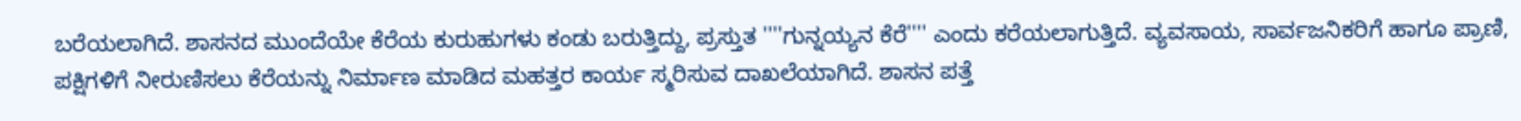ಬರೆಯಲಾಗಿದೆ. ಶಾಸನದ ಮುಂದೆಯೇ ಕೆರೆಯ ಕುರುಹುಗಳು ಕಂಡು ಬರುತ್ತಿದ್ದು, ಪ್ರಸ್ತುತ ''''ಗುನ್ನಯ್ಯನ ಕೆರೆ'''' ಎಂದು ಕರೆಯಲಾಗುತ್ತಿದೆ. ವ್ಯವಸಾಯ, ಸಾರ್ವಜನಿಕರಿಗೆ ಹಾಗೂ ಪ್ರಾಣಿ, ಪಕ್ಷಿಗಳಿಗೆ ನೀರುಣಿಸಲು ಕೆರೆಯನ್ನು ನಿರ್ಮಾಣ ಮಾಡಿದ ಮಹತ್ತರ ಕಾರ್ಯ ಸ್ಮರಿಸುವ ದಾಖಲೆಯಾಗಿದೆ. ಶಾಸನ ಪತ್ತೆ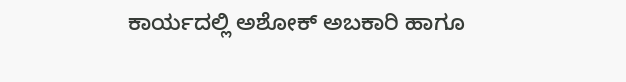ಕಾರ್ಯದಲ್ಲಿ ಅಶೋಕ್ ಅಬಕಾರಿ ಹಾಗೂ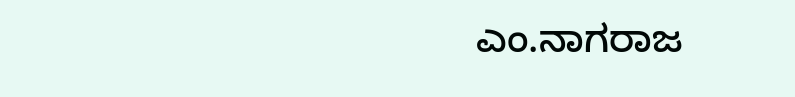ಎಂ.ನಾಗರಾಜ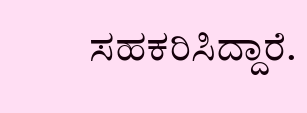ಸಹಕರಿಸಿದ್ದಾರೆ.